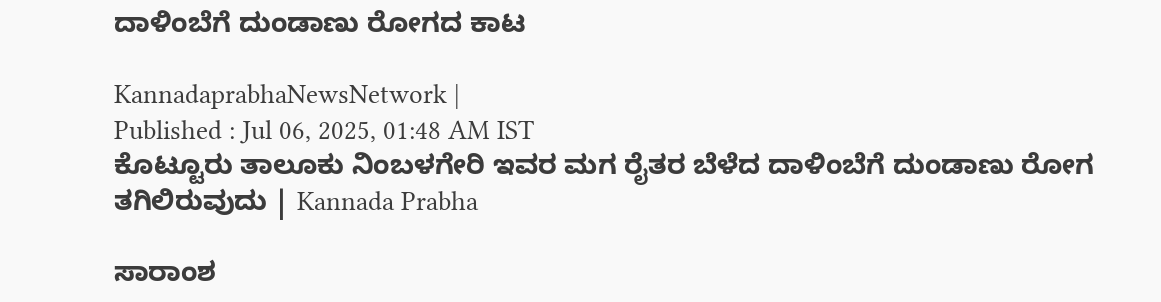ದಾಳಿಂಬೆಗೆ ದುಂಡಾಣು ರೋಗದ ಕಾಟ

KannadaprabhaNewsNetwork |
Published : Jul 06, 2025, 01:48 AM IST
ಕೊಟ್ಟೂರು ತಾಲೂಕು ನಿಂಬಳಗೇರಿ ಇವರ ಮಗ ರೈತರ ಬೆಳೆದ ದಾಳಿಂಬೆಗೆ ದುಂಡಾಣು ರೋಗ ತಗಿಲಿರುವುದು | Kannada Prabha

ಸಾರಾಂಶ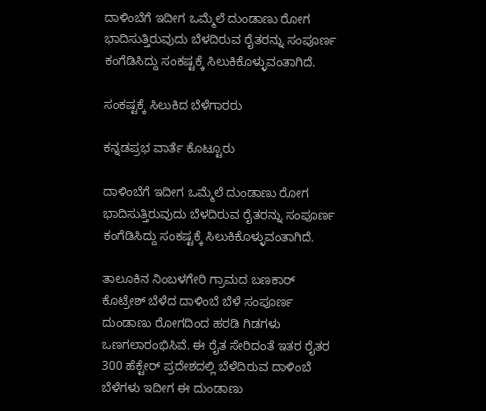ದಾಳಿಂಬೆಗೆ ಇದೀಗ ಒಮ್ಮೆಲೆ ದುಂಡಾಣು ರೋಗ ಭಾದಿಸುತ್ತಿರುವುದು ಬೆಳದಿರುವ ರೈತರನ್ನು ಸಂಪೂರ್ಣ ಕಂಗೆಡಿಸಿದ್ದು ಸಂಕಷ್ಟಕ್ಕೆ ಸಿಲುಕಿಕೊಳ್ಳುವಂತಾಗಿದೆ.

ಸಂಕಷ್ಟಕ್ಕೆ ಸಿಲುಕಿದ ಬೆಳೆಗಾರರು

ಕನ್ನಡಪ್ರಭ ವಾರ್ತೆ ಕೊಟ್ಟೂರು

ದಾಳಿಂಬೆಗೆ ಇದೀಗ ಒಮ್ಮೆಲೆ ದುಂಡಾಣು ರೋಗ ಭಾದಿಸುತ್ತಿರುವುದು ಬೆಳದಿರುವ ರೈತರನ್ನು ಸಂಪೂರ್ಣ ಕಂಗೆಡಿಸಿದ್ದು ಸಂಕಷ್ಟಕ್ಕೆ ಸಿಲುಕಿಕೊಳ್ಳುವಂತಾಗಿದೆ.

ತಾಲೂಕಿನ ನಿಂಬಳಗೇರಿ ಗ್ರಾಮದ ಬಣಕಾರ್ ಕೊಟ್ರೇಶ್ ಬೆಳೆದ ದಾಳಿಂಬೆ ಬೆಳೆ ಸಂಪೂರ್ಣ ದುಂಡಾಣು ರೋಗದಿಂದ ಹರಡಿ ಗಿಡಗಳು ಒಣಗಲಾರಂಭಿಸಿವೆ. ಈ ರೈತ ಸೇರಿದಂತೆ ಇತರ ರೈತರ 300 ಹೆಕ್ಟೇರ್ ಪ್ರದೇಶದಲ್ಲಿ ಬೆಳೆದಿರುವ ದಾಳಿಂಬೆ ಬೆಳೆಗಳು ಇದೀಗ ಈ ದುಂಡಾಣು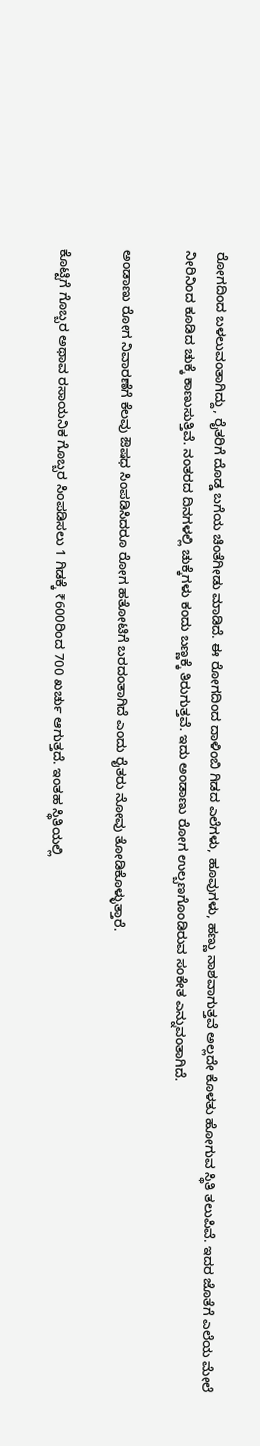ರೋಗದಿಂದ ಬಳಲುವಂತಾಗಿದ್ದು, ರೈತರಿಗೆ ದೊಡ್ಡ ಬಗೆಯ ಚಿಂತೆಗೀಡು ಮಾಡಿದೆ. ಈ ರೋಗದಿಂದ ದಾಳಿಂಬಿ ಗಿಡದ ಎಲೆಗಳು, ಹೂವುಗಳು, ಹಣ್ಣು ನಾಶವಾಗುತ್ತವೆ ಅಲ್ಲದೇ ಕೊಳತು ಹೋಗುವ ಸ್ಥಿತಿ ತಲುಪಿವೆ. ಇದರ ಜೊತೆಗೆ ಎಲೆಯ ಮೇಲೆ ನೀರಿನಿಂದ ಕೂಡಿದ ಚುಕ್ಕೆ ಕಾಣುಸುತ್ತಿವೆ. ನಂತರದ ದಿನಗಳಲ್ಲಿ ಚುಕ್ಕೆಗಳು ಕಂದು ಬಣ್ಣಕ್ಕೆ ತಿರುಗುತ್ತವೆ. ಇದು ಅಂಡಾಣು ರೋಗ ಉಲ್ಬಣಗೊಂಡಿರುವ ಸಂಕೇತ ಎನ್ನುವಂತಾಗಿದೆ.

ಅಂಡಾಣು ರೋಗ ನಿವಾರಣೆಗೆ ಕೆಲವು ಔಷಧ ಸಿಂಪಡಿಸಿದರೂ ರೋಗ ಹತೋಟಿಗೆ ಬರದಂತಾಗಿದೆ ಎಂದು ರೈತರು ನೋವು ತೋಡಿಕೊಳ್ಳುತ್ತಾರೆ.

ಕೊಟ್ಟಿಗೆ ಗೊಬ್ಬರ ಅಥಾವ ರಸಾಯನಿಕ ಗೊಬ್ಬರ ಸಿಂಪಡಿಸಲು 1 ಗಿಡಕ್ಕೆ ₹600ರಿಂದ 700 ಖರ್ಚು ಆಗುತ್ತದೆ. ಇಂತಹ ಸ್ಥಿತಿಯಲ್ಲಿ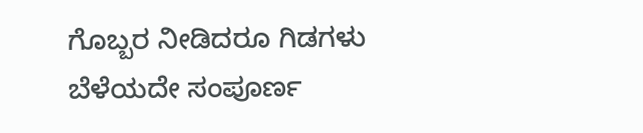ಗೊಬ್ಬರ ನೀಡಿದರೂ ಗಿಡಗಳು ಬೆಳೆಯದೇ ಸಂಪೂರ್ಣ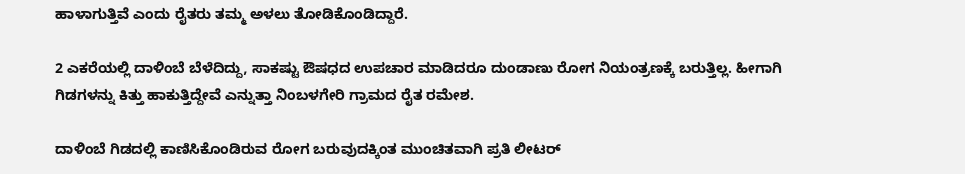ಹಾಳಾಗುತ್ತಿವೆ ಎಂದು ರೈತರು ತಮ್ಮ ಅಳಲು ತೋಡಿಕೊಂಡಿದ್ದಾರೆ.

2 ಎಕರೆಯಲ್ಲಿ ದಾಳಿಂಬೆ ಬೆಳೆದಿದ್ದು, ಸಾಕಷ್ಟು ಔಷಧದ ಉಪಚಾರ ಮಾಡಿದರೂ ದುಂಡಾಣು ರೋಗ ನಿಯಂತ್ರಣಕ್ಕೆ ಬರುತ್ತಿಲ್ಲ. ಹೀಗಾಗಿ ಗಿಡಗಳನ್ನು ಕಿತ್ತು ಹಾಕುತ್ತಿದ್ದೇವೆ ಎನ್ನುತ್ತಾ ನಿಂಬಳಗೇರಿ ಗ್ರಾಮದ ರೈತ ರಮೇಶ.

ದಾಳಿಂಬೆ ಗಿಡದಲ್ಲಿ ಕಾಣಿಸಿಕೊಂಡಿರುವ ರೋಗ ಬರುವುದಕ್ಕಿಂತ ಮುಂಚಿತವಾಗಿ ಪ್ರತಿ ಲೀಟರ್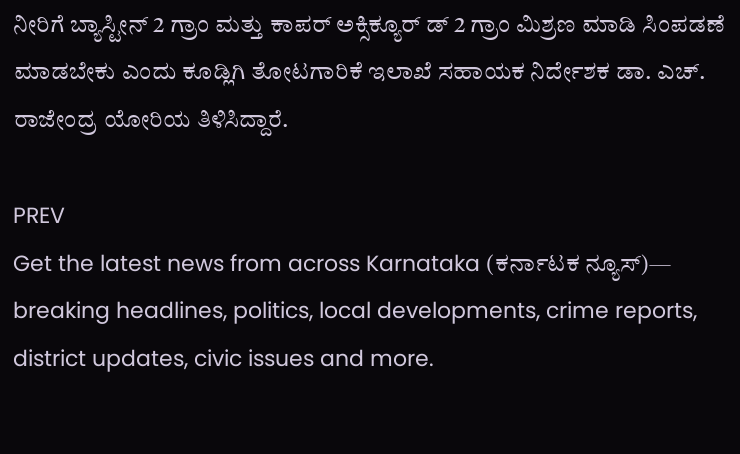ನೀರಿಗೆ ಬ್ಯಾಸ್ಟೀನ್ 2 ಗ್ರಾಂ ಮತ್ತು ಕಾಪರ್ ಅಕ್ಸಿಕ್ಯೂರ್ ಡ್ 2 ಗ್ರಾಂ ಮಿಶ್ರಣ ಮಾಡಿ ಸಿಂಪಡಣೆ ಮಾಡಬೇಕು ಎಂದು ಕೂಡ್ಲಿಗಿ ತೋಟಗಾರಿಕೆ ಇಲಾಖೆ ಸಹಾಯಕ ನಿರ್ದೇಶಕ ಡಾ. ಎಚ್. ರಾಜೇಂದ್ರ ಯೋರಿಯ ತಿಳಿಸಿದ್ದಾರೆ.

PREV
Get the latest news from across Karnataka (ಕರ್ನಾಟಕ ನ್ಯೂಸ್)— breaking headlines, politics, local developments, crime reports, district updates, civic issues and more.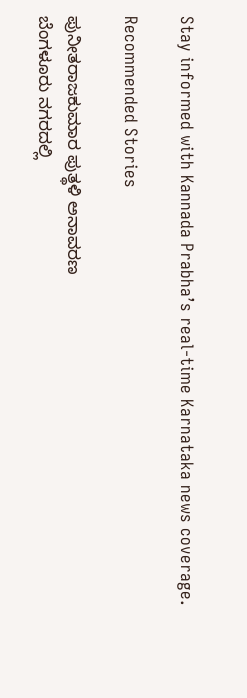Stay informed with Kannada Prabha’s real‑time Karnataka news coverage.

Recommended Stories

ಪುನೀತರಾಜಕುಮಾರ ಪುತ್ಥಳಿ ಅನಾವರಣ
ಬೆಂಗಳೂರು ನಗರದಲ್ಲಿ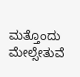ಮತ್ತೊಂದು ಮೇಲ್ಸೇತುವೆ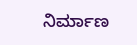ನಿರ್ಮಾಣ